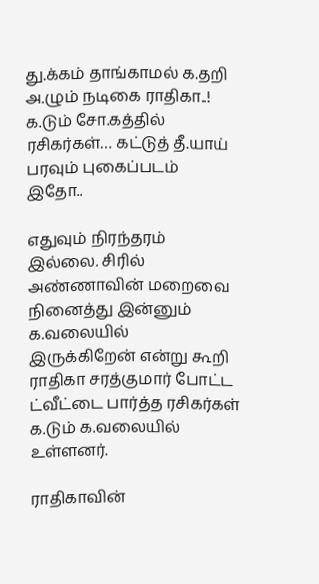து.க்கம் தாங்காமல் க.தறி அ.ழும் நடிகை ராதிகா..! க.டும் சோ.கத்தில் ரசிகர்கள்… கட்டுத் தீ.யாய் பரவும் புகைப்படம் இதோ..

எதுவும் நிரந்தரம் இல்லை. சிரில் அண்ணாவின் மறைவை நினைத்து இன்னும் க.வலையில் இருக்கிறேன் என்று கூறி ராதிகா சரத்குமார் போட்ட ட்வீட்டை பார்த்த ரசிகர்கள் க.டும் க.வலையில் உள்ளனர்.

ராதிகாவின்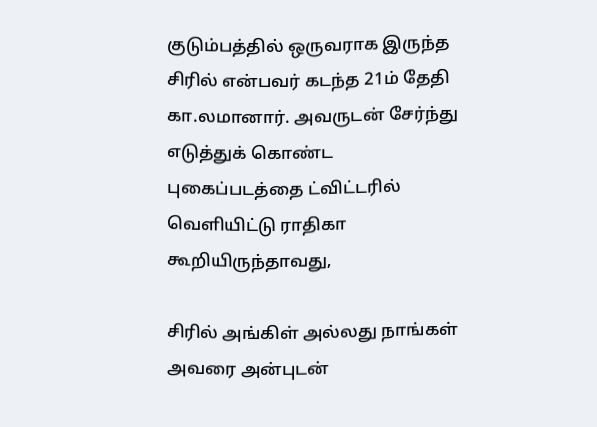குடும்பத்தில் ஒருவராக இருந்த சிரில் என்பவர் கடந்த 21ம் தேதி கா.லமானார். அவருடன் சேர்ந்து எடுத்துக் கொண்ட புகைப்படத்தை ட்விட்டரில் வெளியிட்டு ராதிகா கூறியிருந்தாவது,

சிரில் அங்கிள் அல்லது நாங்கள் அவரை அன்புடன்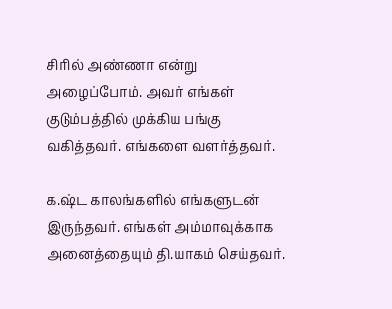சிரில் அண்ணா என்று அழைப்போம். அவர் எங்கள் குடும்பத்தில் முக்கிய பங்கு வகித்தவர். எங்களை வளர்த்தவர்.

க.ஷ்ட காலங்களில் எங்களுடன் இருந்தவர். எங்கள் அம்மாவுக்காக அனைத்தையும் தி.யாகம் செய்தவர்.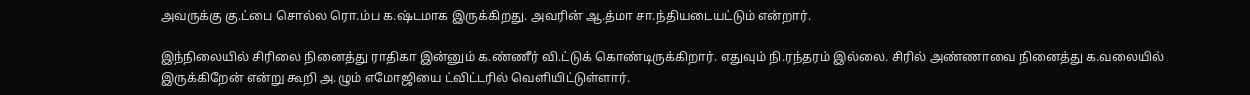அவருக்கு கு.ட்பை சொல்ல ரொ.ம்ப க.ஷ்டமாக இருக்கிறது. அவரின் ஆ.த்மா சா.ந்தியடையட்டும் என்றார்.

இந்நிலையில் சிரிலை நினைத்து ராதிகா இன்னும் க.ண்ணீர் வி.ட்டுக் கொண்டிருக்கிறார். எதுவும் நி.ரந்தரம் இல்லை. சிரில் அண்ணாவை நினைத்து க.வலையில் இருக்கிறேன் என்று கூறி அ.ழும் எமோஜியை ட்விட்டரில் வெளியிட்டுள்ளார்.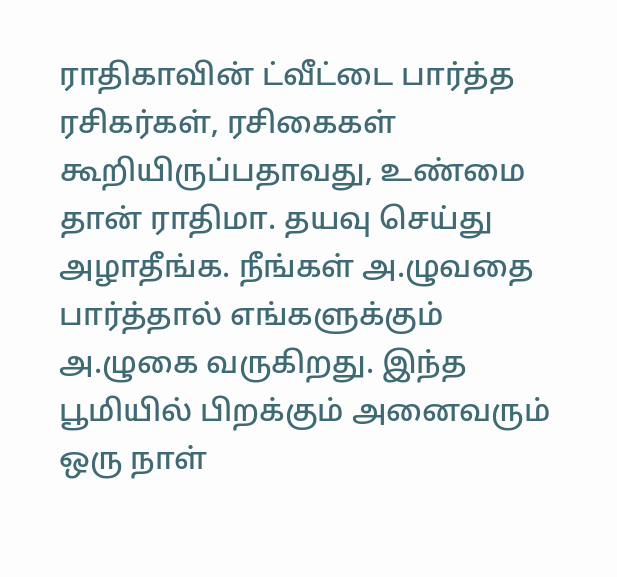ராதிகாவின் ட்வீட்டை பார்த்த ரசிகர்கள், ரசிகைகள் கூறியிருப்பதாவது, உண்மை தான் ராதிமா. தயவு செய்து அழாதீங்க. நீங்கள் அ.ழுவதை பார்த்தால் எங்களுக்கும் அ.ழுகை வருகிறது. இந்த பூமியில் பிறக்கும் அனைவரும் ஒரு நாள்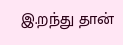இ.றந்து தான்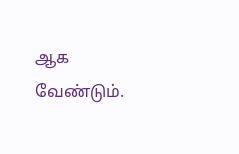ஆக வேண்டும்.